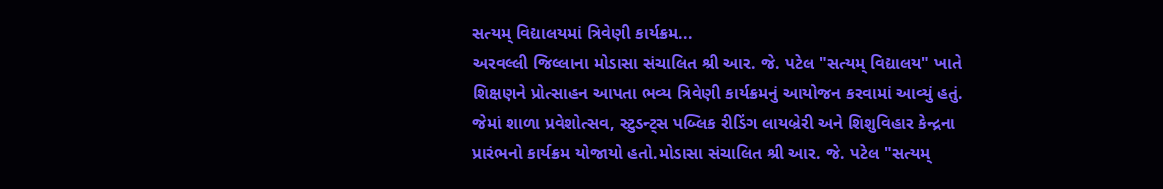સત્યમ્ વિદ્યાલયમાં ત્રિવેણી કાર્યક્રમ...
અરવલ્લી જિલ્લાના મોડાસા સંચાલિત શ્રી આર. જે. પટેલ "સત્યમ્ વિદ્યાલય" ખાતે શિક્ષણને પ્રોત્સાહન આપતા ભવ્ય ત્રિવેણી કાર્યક્રમનું આયોજન કરવામાં આવ્યું હતું. જેમાં શાળા પ્રવેશોત્સવ, સ્ટુડન્ટ્સ પબ્લિક રીડિંગ લાયબ્રેરી અને શિશુવિહાર કેન્દ્રના પ્રારંભનો કાર્યક્રમ યોજાયો હતો.મોડાસા સંચાલિત શ્રી આર. જે. પટેલ "સત્યમ્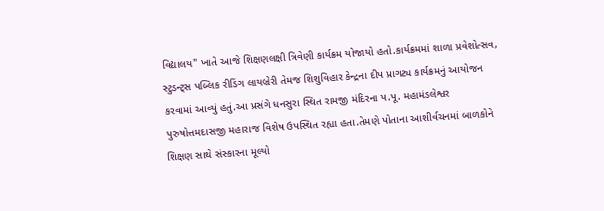વિદ્યાલય" ખાતે આજે શિક્ષણલક્ષી ત્રિવેણી કાર્યક્રમ યોજાયો હતો.કાર્યક્રમમાં શાળા પ્રવેશોત્સવ, સ્ટુડન્ટ્સ પબ્લિક રીડિંગ લાયબ્રેરી તેમજ શિશુવિહાર કેન્દ્રના દીપ પ્રાગટ્ય કાર્યક્રમનું આયોજન કરવામાં આવ્યું હતું.આ પ્રસંગે ધનસુરા સ્થિત રામજી મંદિરના પ.પૂ. મહામંડલેશ્વર પુરુષોત્તમદાસજી મહારાજ વિશેષ ઉપસ્થિત રહ્યા હતા.તેમણે પોતાના આશીર્વચનમાં બાળકોને શિક્ષણ સાથે સંસ્કારના મૂલ્યો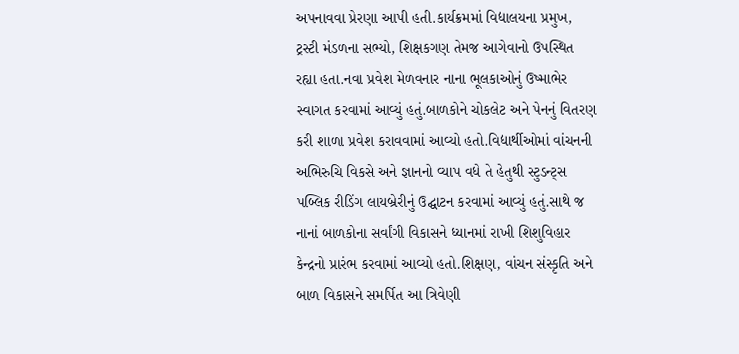અપનાવવા પ્રેરણા આપી હતી.કાર્યક્રમમાં વિદ્યાલયના પ્રમુખ, ટ્રસ્ટી મંડળના સભ્યો, શિક્ષકગણ તેમજ આગેવાનો ઉપસ્થિત રહ્યા હતા.નવા પ્રવેશ મેળવનાર નાના ભૂલકાઓનું ઉષ્માભેર સ્વાગત કરવામાં આવ્યું હતું.બાળકોને ચોકલેટ અને પેનનું વિતરણ કરી શાળા પ્રવેશ કરાવવામાં આવ્યો હતો.વિદ્યાર્થીઓમાં વાંચનની અભિરુચિ વિકસે અને જ્ઞાનનો વ્યાપ વધે તે હેતુથી સ્ટુડન્ટ્સ પબ્લિક રીડિંગ લાયબ્રેરીનું ઉદ્ઘાટન કરવામાં આવ્યું હતું.સાથે જ નાનાં બાળકોના સર્વાંગી વિકાસને ધ્યાનમાં રાખી શિશુવિહાર કેન્દ્રનો પ્રારંભ કરવામાં આવ્યો હતો.શિક્ષણ, વાંચન સંસ્કૃતિ અને બાળ વિકાસને સમર્પિત આ ત્રિવેણી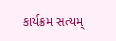કાર્યક્રમ સત્યમ્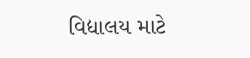વિદ્યાલય માટે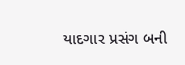યાદગાર પ્રસંગ બની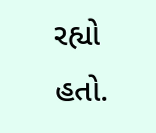રહ્યો હતો.